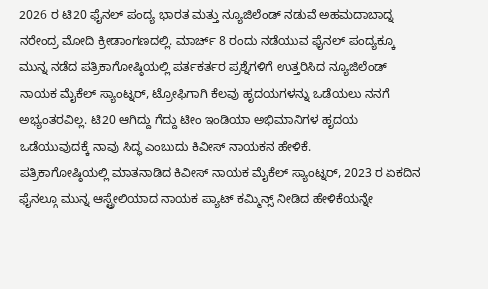2026 ರ ಟಿ20 ಫೈನಲ್ ಪಂದ್ಯ ಭಾರತ ಮತ್ತು ನ್ಯೂಜಿಲೆಂಡ್ ನಡುವೆ ಅಹಮದಾಬಾದ್ನ ನರೇಂದ್ರ ಮೋದಿ ಕ್ರೀಡಾಂಗಣದಲ್ಲಿ. ಮಾರ್ಚ್ 8 ರಂದು ನಡೆಯುವ ಫೈನಲ್ ಪಂದ್ಯಕ್ಕೂ ಮುನ್ನ ನಡೆದ ಪತ್ರಿಕಾಗೋಷ್ಠಿಯಲ್ಲಿ ಪರ್ತಕರ್ತರ ಪ್ರಶ್ನೆಗಳಿಗೆ ಉತ್ತರಿಸಿದ ನ್ಯೂಜಿಲೆಂಡ್ ನಾಯಕ ಮೈಕೆಲ್ ಸ್ಯಾಂಟ್ನರ್, ಟ್ರೋಫಿಗಾಗಿ ಕೆಲವು ಹೃದಯಗಳನ್ನು ಒಡೆಯಲು ನನಗೆ ಅಭ್ಯಂತರವಿಲ್ಲ. ಟಿ20 ಆಗಿದ್ದು ಗೆದ್ದು ಟೀಂ ಇಂಡಿಯಾ ಅಭಿಮಾನಿಗಳ ಹೃದಯ ಒಡೆಯುವುದಕ್ಕೆ ನಾವು ಸಿದ್ಧ ಎಂಬುದು ಕಿವೀಸ್ ನಾಯಕನ ಹೇಳಿಕೆ.
ಪತ್ರಿಕಾಗೋಷ್ಠಿಯಲ್ಲಿ ಮಾತನಾಡಿದ ಕಿವೀಸ್ ನಾಯಕ ಮೈಕೆಲ್ ಸ್ಯಾಂಟ್ನರ್, 2023 ರ ಏಕದಿನ ಫೈನಲ್ಗೂ ಮುನ್ನ ಆಸ್ಟ್ರೇಲಿಯಾದ ನಾಯಕ ಪ್ಯಾಟ್ ಕಮ್ಮಿನ್ಸ್ ನೀಡಿದ ಹೇಳಿಕೆಯನ್ನೇ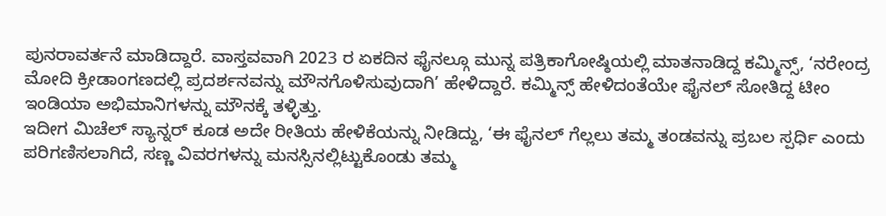ಪುನರಾವರ್ತನೆ ಮಾಡಿದ್ದಾರೆ. ವಾಸ್ತವವಾಗಿ 2023 ರ ಏಕದಿನ ಫೈನಲ್ಗೂ ಮುನ್ನ ಪತ್ರಿಕಾಗೋಷ್ಠಿಯಲ್ಲಿ ಮಾತನಾಡಿದ್ದ ಕಮ್ಮಿನ್ಸ್, ‘ನರೇಂದ್ರ ಮೋದಿ ಕ್ರೀಡಾಂಗಣದಲ್ಲಿ ಪ್ರದರ್ಶನವನ್ನು ಮೌನಗೊಳಿಸುವುದಾಗಿ’ ಹೇಳಿದ್ದಾರೆ. ಕಮ್ಮಿನ್ಸ್ ಹೇಳಿದಂತೆಯೇ ಫೈನಲ್ ಸೋತಿದ್ದ ಟೀಂ ಇಂಡಿಯಾ ಅಭಿಮಾನಿಗಳನ್ನು ಮೌನಕ್ಕೆ ತಳ್ಳಿತ್ತು.
ಇದೀಗ ಮಿಚೆಲ್ ಸ್ಯಾನ್ನರ್ ಕೂಡ ಅದೇ ರೀತಿಯ ಹೇಳಿಕೆಯನ್ನು ನೀಡಿದ್ದು, ‘ಈ ಫೈನಲ್ ಗೆಲ್ಲಲು ತಮ್ಮ ತಂಡವನ್ನು ಪ್ರಬಲ ಸ್ಪರ್ಧಿ ಎಂದು ಪರಿಗಣಿಸಲಾಗಿದೆ, ಸಣ್ಣ ವಿವರಗಳನ್ನು ಮನಸ್ಸಿನಲ್ಲಿಟ್ಟುಕೊಂಡು ತಮ್ಮ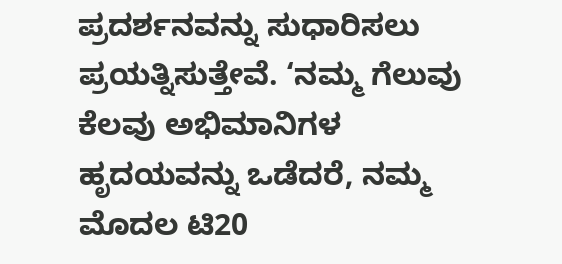ಪ್ರದರ್ಶನವನ್ನು ಸುಧಾರಿಸಲು ಪ್ರಯತ್ನಿಸುತ್ತೇವೆ. ‘ನಮ್ಮ ಗೆಲುವು ಕೆಲವು ಅಭಿಮಾನಿಗಳ ಹೃದಯವನ್ನು ಒಡೆದರೆ, ನಮ್ಮ ಮೊದಲ ಟಿ20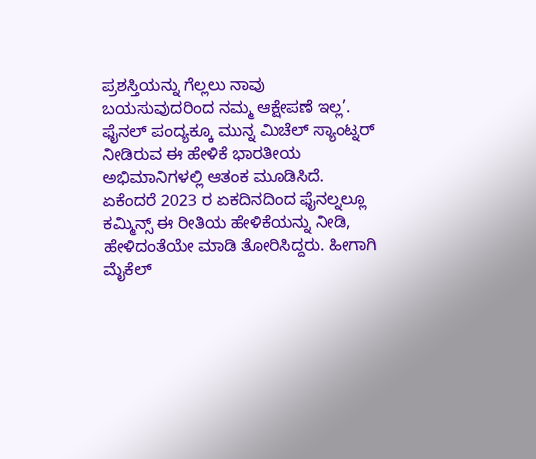ಪ್ರಶಸ್ತಿಯನ್ನು ಗೆಲ್ಲಲು ನಾವು ಬಯಸುವುದರಿಂದ ನಮ್ಮ ಆಕ್ಷೇಪಣೆ ಇಲ್ಲ’.
ಫೈನಲ್ ಪಂದ್ಯಕ್ಕೂ ಮುನ್ನ ಮಿಚೆಲ್ ಸ್ಯಾಂಟ್ನರ್ ನೀಡಿರುವ ಈ ಹೇಳಿಕೆ ಭಾರತೀಯ ಅಭಿಮಾನಿಗಳಲ್ಲಿ ಆತಂಕ ಮೂಡಿಸಿದೆ. ಏಕೆಂದರೆ 2023 ರ ಏಕದಿನದಿಂದ ಫೈನಲ್ನಲ್ಲೂ ಕಮ್ಮಿನ್ಸ್ ಈ ರೀತಿಯ ಹೇಳಿಕೆಯನ್ನು ನೀಡಿ, ಹೇಳಿದಂತೆಯೇ ಮಾಡಿ ತೋರಿಸಿದ್ದರು. ಹೀಗಾಗಿ ಮೈಕೆಲ್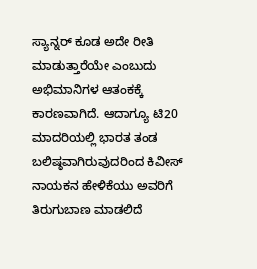ಸ್ಯಾನ್ನರ್ ಕೂಡ ಅದೇ ರೀತಿ ಮಾಡುತ್ತಾರೆಯೇ ಎಂಬುದು ಅಭಿಮಾನಿಗಳ ಆತಂಕಕ್ಕೆ ಕಾರಣವಾಗಿದೆ. ಆದಾಗ್ಯೂ ಟಿ20 ಮಾದರಿಯಲ್ಲಿ ಭಾರತ ತಂಡ ಬಲಿಷ್ಠವಾಗಿರುವುದರಿಂದ ಕಿವೀಸ್ ನಾಯಕನ ಹೇಳಿಕೆಯು ಅವರಿಗೆ ತಿರುಗುಬಾಣ ಮಾಡಲಿದೆ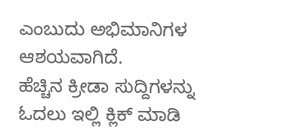ಎಂಬುದು ಅಭಿಮಾನಿಗಳ ಆಶಯವಾಗಿದೆ.
ಹೆಚ್ಚಿನ ಕ್ರೀಡಾ ಸುದ್ದಿಗಳನ್ನು ಓದಲು ಇಲ್ಲಿ ಕ್ಲಿಕ್ ಮಾಡಿ